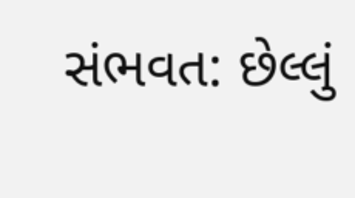સંભવત: છેલ્લું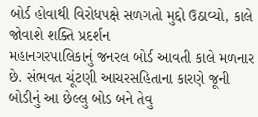બોર્ડ હોવાથી વિરોધપક્ષે સળગતો મુદ્દો ઉઠાવ્યો, કાલે જોવાશે શક્તિ પ્રદર્શન
મહાનગરપાલિકાનું જનરલ બોર્ડ આવતી કાલે મળનાર છે. સંભવત ચૂંટણી આચરસહિતાના કારણે જૂની બોડીનું આ છેલ્લુ બોડ બને તેવુ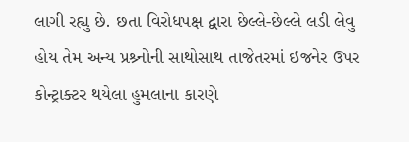લાગી રહ્યુ છે. છતા વિરોધપક્ષ દ્વારા છેલ્લે-છેલ્લે લડી લેવુ હોય તેમ અન્ય પ્રશ્ર્નોની સાથોસાથ તાજેતરમાં ઇજનેર ઉપર કોન્ટ્રાક્ટર થયેલા હુમલાના કારણે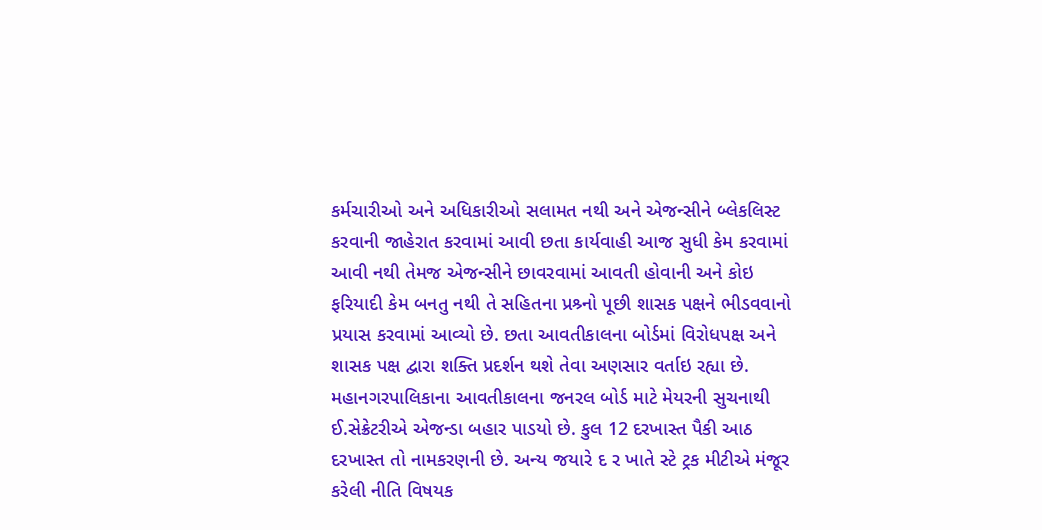કર્મચારીઓ અને અધિકારીઓ સલામત નથી અને એજન્સીને બ્લેકલિસ્ટ કરવાની જાહેરાત કરવામાં આવી છતા કાર્યવાહી આજ સુધી કેમ કરવામાં આવી નથી તેમજ એજન્સીને છાવરવામાં આવતી હોવાની અને કોઇ ફરિયાદી કેમ બનતુ નથી તે સહિતના પ્રશ્ર્નો પૂછી શાસક પક્ષને ભીડવવાનો પ્રયાસ કરવામાં આવ્યો છે. છતા આવતીકાલના બોર્ડમાં વિરોધપક્ષ અને શાસક પક્ષ દ્વારા શક્તિ પ્રદર્શન થશે તેવા અણસાર વર્તાઇ રહ્યા છે.
મહાનગરપાલિકાના આવતીકાલના જનરલ બોર્ડ માટે મેયરની સુચનાથી ઈ.સેક્રેટરીએ એજન્ડા બહાર પાડયો છે. કુલ 12 દરખાસ્ત પૈકી આઠ દરખાસ્ત તો નામકરણની છે. અન્ય જયારે દ ર ખાતે સ્ટે ટ્રક મીટીએ મંજૂર કરેલી નીતિ વિષયક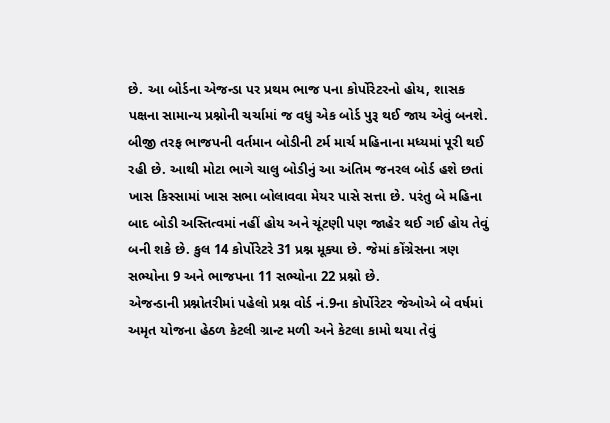છે. આ બોર્ડના એજન્ડા પર પ્રથમ ભાજ પના કોર્પોરેટરનો હોય, શાસક પક્ષના સામાન્ય પ્રશ્નોની ચર્ચામાં જ વધુ એક બોર્ડ પુરૂ થઈ જાય એવું બનશે. બીજી તરફ ભાજપની વર્તમાન બોડીની ટર્મ માર્ચ મહિનાના મધ્યમાં પૂરી થઈ રહી છે. આથી મોટા ભાગે ચાલુ બોડીનું આ અંતિમ જનરલ બોર્ડ હશે છતાં ખાસ કિસ્સામાં ખાસ સભા બોલાવવા મેયર પાસે સત્તા છે. પરંતુ બે મહિના બાદ બોડી અસ્તિત્વમાં નહીં હોય અને ચૂંટણી પણ જાહેર થઈ ગઈ હોય તેવું બની શકે છે. કુલ 14 કોર્પોરેટરે 31 પ્રશ્ન મૂક્યા છે. જેમાં કોંગ્રેસના ત્રણ સભ્યોના 9 અને ભાજપના 11 સભ્યોના 22 પ્રશ્નો છે.
એજન્ડાની પ્રશ્નોતરીમાં પહેલો પ્રશ્ન વોર્ડ નં.9ના કોર્પોરેટર જેઓએ બે વર્ષમાં અમૃત યોજના હેઠળ કેટલી ગ્રાન્ટ મળી અને કેટલા કામો થયા તેવું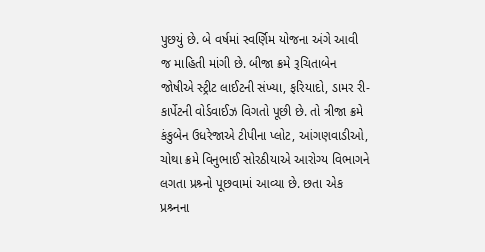પુછયું છે. બે વર્ષમાં સ્વર્ણિમ યોજના અંગે આવી જ માહિતી માંગી છે. બીજા ક્રમે રૂચિતાબેન જોષીએ સ્ટ્રીટ લાઈટની સંખ્યા, ફરિયાદો, ડામર રી-કાર્પેટની વોર્ડવાઈઝ વિગતો પૂછી છે. તો ત્રીજા ક્રમે કંકુબેન ઉધરેજાએ ટીપીના પ્લોટ, આંગણવાડીઓ, ચોથા ક્રમે વિનુભાઈ સોરઠીયાએ આરોગ્ય વિભાગને લગતા પ્રશ્ર્નો પૂછવામાં આવ્યા છે. છતા એક પ્રશ્ર્નના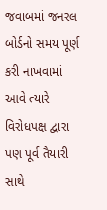જવાબમાં જનરલ બોર્ડનો સમય પૂર્ણ કરી નાખવામાં આવે ત્યારે વિરોધપક્ષ દ્વારા પણ પૂર્વ તૈયારી સાથે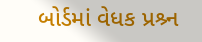બોર્ડમાં વેધક પ્રશ્ર્ન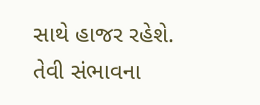સાથે હાજર રહેશે. તેવી સંભાવના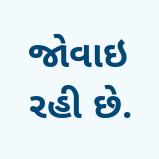જોવાઇ રહી છે.